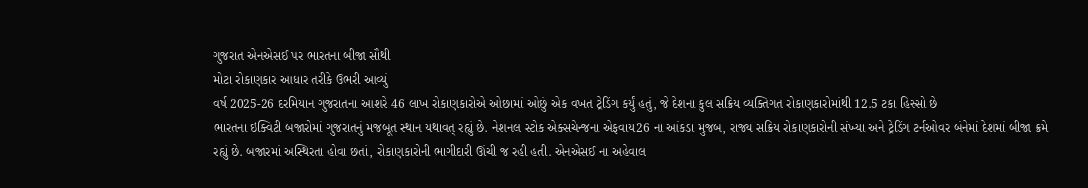ગુજરાત એનએસઈ પર ભારતના બીજા સૌથી
મોટા રોકાણકાર આધાર તરીકે ઉભરી આવ્યું
વર્ષ 2025-26 દરમિયાન ગુજરાતના આશરે 46 લાખ રોકાણકારોએ ઓછામાં ઓછું એક વખત ટ્રેડિંગ કર્યું હતું, જે દેશના કુલ સક્રિય વ્યક્તિગત રોકાણકારોમાંથી 12.5 ટકા હિસ્સો છે
ભારતના ઇક્વિટી બજારોમાં ગુજરાતનું મજબૂત સ્થાન યથાવત્ રહ્યું છે. નેશનલ સ્ટોક એક્સચેન્જના એફવાય26 ના આંકડા મુજબ, રાજ્ય સક્રિય રોકાણકારોની સંખ્યા અને ટ્રેડિંગ ટર્નઓવર બંનેમાં દેશમાં બીજા ક્રમે રહ્યું છે. બજારમાં અસ્થિરતા હોવા છતાં, રોકાણકારોની ભાગીદારી ઊંચી જ રહી હતી. એનએસઈ ના અહેવાલ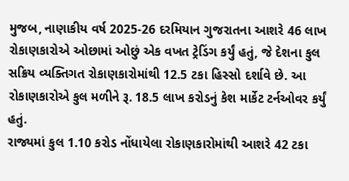મુજબ, નાણાકીય વર્ષ 2025-26 દરમિયાન ગુજરાતના આશરે 46 લાખ રોકાણકારોએ ઓછામાં ઓછું એક વખત ટ્રેડિંગ કર્યું હતું, જે દેશના કુલ સક્રિય વ્યક્તિગત રોકાણકારોમાંથી 12.5 ટકા હિસ્સો દર્શાવે છે. આ રોકાણકારોએ કુલ મળીને રૂ. 18.5 લાખ કરોડનું કેશ માર્કેટ ટર્નઓવર કર્યું હતું.
રાજ્યમાં કુલ 1.10 કરોડ નોંધાયેલા રોકાણકારોમાંથી આશરે 42 ટકા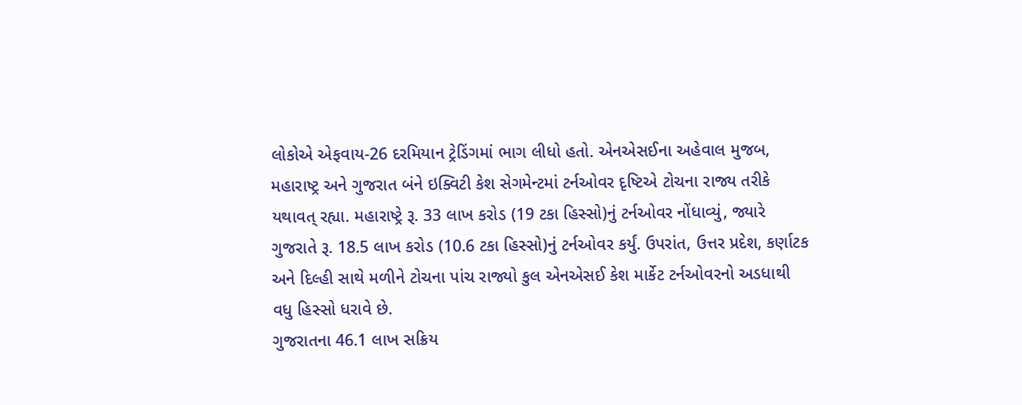લોકોએ એફવાય-26 દરમિયાન ટ્રેડિંગમાં ભાગ લીધો હતો. એનએસઈના અહેવાલ મુજબ, મહારાષ્ટ્ર અને ગુજરાત બંને ઇક્વિટી કેશ સેગમેન્ટમાં ટર્નઓવર દૃષ્ટિએ ટોચના રાજ્ય તરીકે યથાવત્ રહ્યા. મહારાષ્ટ્રે રૂ. 33 લાખ કરોડ (19 ટકા હિસ્સો)નું ટર્નઓવર નોંધાવ્યું, જ્યારે ગુજરાતે રૂ. 18.5 લાખ કરોડ (10.6 ટકા હિસ્સો)નું ટર્નઓવર કર્યું. ઉપરાંત, ઉત્તર પ્રદેશ, કર્ણાટક અને દિલ્હી સાથે મળીને ટોચના પાંચ રાજ્યો કુલ એનએસઈ કેશ માર્કેટ ટર્નઓવરનો અડધાથી વધુ હિસ્સો ધરાવે છે.
ગુજરાતના 46.1 લાખ સક્રિય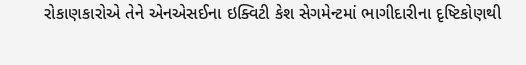રોકાણકારોએ તેને એનએસઈના ઇક્વિટી કેશ સેગમેન્ટમાં ભાગીદારીના દૃષ્ટિકોણથી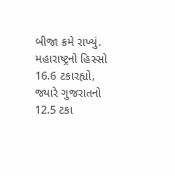બીજા ક્રમે રાખ્યું. મહારાષ્ટ્રનો હિસ્સો 16.6 ટકારહ્યો, જ્યારે ગુજરાતનો 12.5 ટકા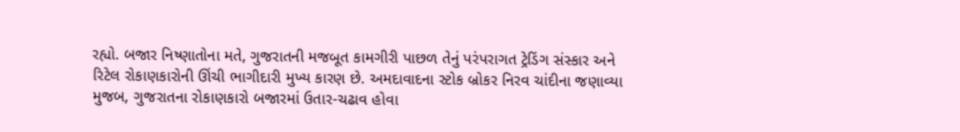રહ્યો. બજાર નિષ્ણાતોના મતે, ગુજરાતની મજબૂત કામગીરી પાછળ તેનું પરંપરાગત ટ્રેડિંગ સંસ્કાર અને રિટેલ રોકાણકારોની ઊંચી ભાગીદારી મુખ્ય કારણ છે. અમદાવાદના સ્ટોક બ્રોકર નિરવ ચાંદીના જણાવ્યા મુજબ, ગુજરાતના રોકાણકારો બજારમાં ઉતાર-ચઢાવ હોવા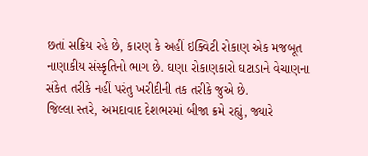છતાં સક્રિય રહે છે, કારણ કે અહીં ઇક્વિટી રોકાણ એક મજબૂત નાણાકીય સંસ્કૃતિનો ભાગ છે. ઘણા રોકાણકારો ઘટાડાને વેચાણના સંકેત તરીકે નહીં પરંતુ ખરીદીની તક તરીકે જુએ છે.
જિલ્લા સ્તરે, અમદાવાદ દેશભરમાં બીજા ક્રમે રહ્યું, જ્યારે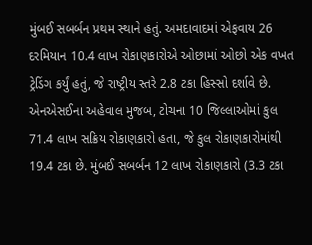મુંબઈ સબર્બન પ્રથમ સ્થાને હતું. અમદાવાદમાં એફવાય 26 દરમિયાન 10.4 લાખ રોકાણકારોએ ઓછામાં ઓછો એક વખત ટ્રેડિંગ કર્યું હતું, જે રાષ્ટ્રીય સ્તરે 2.8 ટકા હિસ્સો દર્શાવે છે. એનએસઈના અહેવાલ મુજબ, ટોચના 10 જિલ્લાઓમાં કુલ 71.4 લાખ સક્રિય રોકાણકારો હતા, જે કુલ રોકાણકારોમાંથી 19.4 ટકા છે. મુંબઈ સબર્બન 12 લાખ રોકાણકારો (3.3 ટકા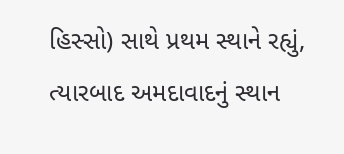હિસ્સો) સાથે પ્રથમ સ્થાને રહ્યું, ત્યારબાદ અમદાવાદનું સ્થાન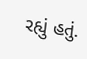રહ્યું હતું.